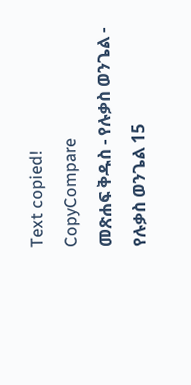Text copied!
CopyCompare
መጽሐፍ ቅዱስ - የሉቃስ ወንጌል - የሉቃስ ወንጌል 15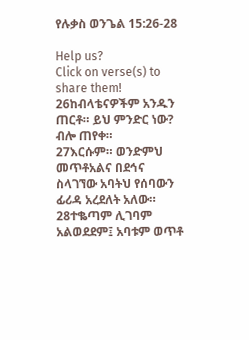የሉቃስ ወንጌል 15:26-28

Help us?
Click on verse(s) to share them!
26ከብላቴናዎችም አንዱን ጠርቶ። ይህ ምንድር ነው? ብሎ ጠየቀ።
27እርሱም። ወንድምህ መጥቶአልና በደኅና ስላገኘው አባትህ የሰባውን ፊሪዳ አረደለት አለው።
28ተቈጣም ሊገባም አልወደደም፤ አባቱም ወጥቶ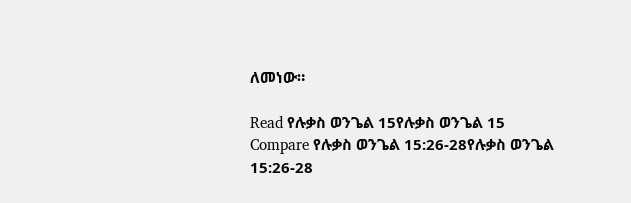ለመነው።

Read የሉቃስ ወንጌል 15የሉቃስ ወንጌል 15
Compare የሉቃስ ወንጌል 15:26-28የሉቃስ ወንጌል 15:26-28